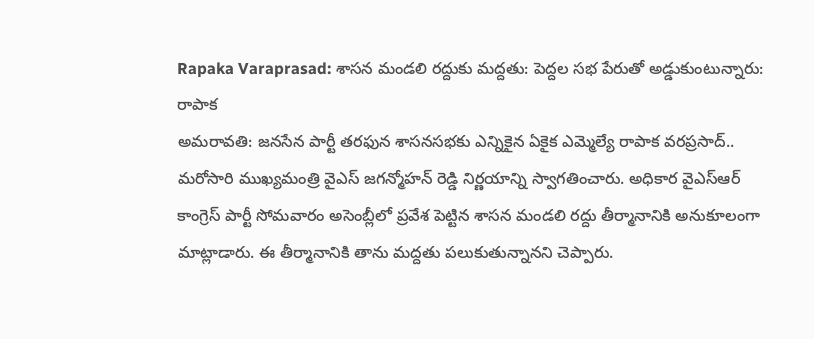Rapaka Varaprasad: శాసన మండలి రద్దుకు మద్దతు: పెద్దల సభ పేరుతో అడ్డుకుంటున్నారు: రాపాక
అమరావతి: జనసేన పార్టీ తరఫున శాసనసభకు ఎన్నికైన ఏకైక ఎమ్మెల్యే రాపాక వరప్రసాద్.. మరోసారి ముఖ్యమంత్రి వైఎస్ జగన్మోహన్ రెడ్డి నిర్ణయాన్ని స్వాగతించారు. అధికార వైఎస్ఆర్ కాంగ్రెస్ పార్టీ సోమవారం అసెంబ్లీలో ప్రవేశ పెట్టిన శాసన మండలి రద్దు తీర్మానానికి అనుకూలంగా మాట్లాడారు. ఈ తీర్మానానికి తాను మద్దతు పలుకుతున్నానని చెప్పారు.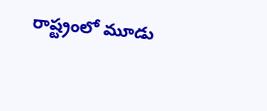రాష్ట్రంలో మూడు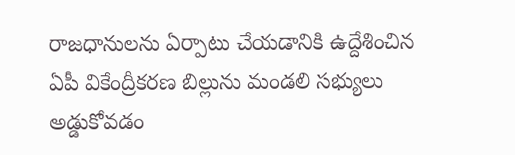రాజధానులను ఏర్పాటు చేయడానికి ఉద్దేశించిన ఏపీ వికేంద్రీకరణ బిల్లును మండలి సభ్యులు అడ్డుకోవడం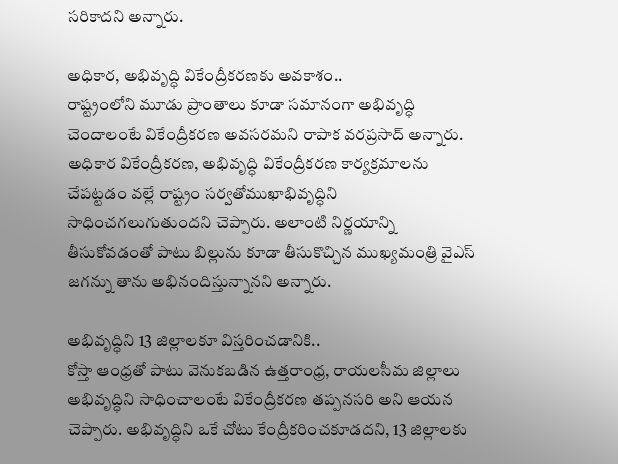సరికాదని అన్నారు.

అధికార, అభివృద్ధి వికేంద్రీకరణకు అవకాశం..
రాష్ట్రంలోని మూడు ప్రాంతాలు కూడా సమానంగా అభివృద్ధి చెందాలంటే వికేంద్రీకరణ అవసరమని రాపాక వరప్రసాద్ అన్నారు. అధికార వికేంద్రీకరణ, అభివృద్ధి వికేంద్రీకరణ కార్యక్రమాలను చేపట్టడం వల్లే రాష్ట్రం సర్వతోముఖాభివృద్ధిని సాధించగలుగుతుందని చెప్పారు. అలాంటి నిర్ణయాన్ని తీసుకోవడంతో పాటు బిల్లును కూడా తీసుకొచ్చిన ముఖ్యమంత్రి వైఎస్ జగన్ను తాను అభినందిస్తున్నానని అన్నారు.

అభివృద్ధిని 13 జిల్లాలకూ విస్తరించడానికి..
కోస్తా ఆంధ్రతో పాటు వెనుకబడిన ఉత్తరాంధ్ర, రాయలసీమ జిల్లాలు అభివృద్ధిని సాధించాలంటే వికేంద్రీకరణ తప్పనసరి అని ఆయన చెప్పారు. అభివృద్ధిని ఒకే చోటు కేంద్రీకరించకూడదని, 13 జిల్లాలకు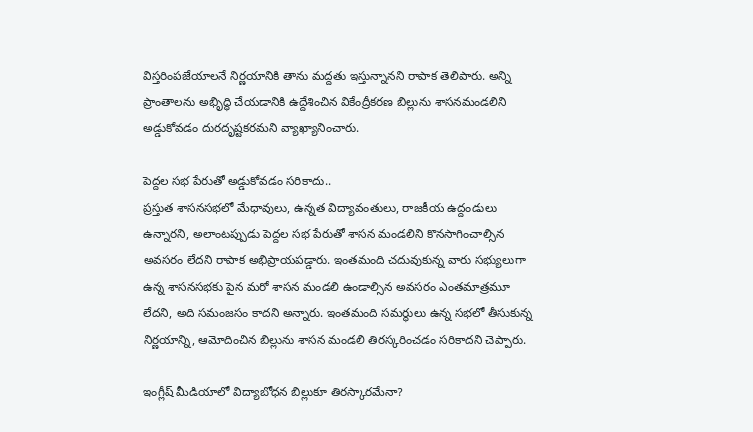విస్తరింపజేయాలనే నిర్ణయానికి తాను మద్దతు ఇస్తున్నానని రాపాక తెలిపారు. అన్ని ప్రాంతాలను అభిృద్ధి చేయడానికి ఉద్దేశించిన వికేంద్రీకరణ బిల్లును శాసనమండలిని అడ్డుకోవడం దురదృష్టకరమని వ్యాఖ్యానించారు.

పెద్దల సభ పేరుతో అడ్డుకోవడం సరికాదు..
ప్రస్తుత శాసనసభలో మేధావులు, ఉన్నత విద్యావంతులు, రాజకీయ ఉద్దండులు ఉన్నారని, అలాంటప్పుడు పెద్దల సభ పేరుతో శాసన మండలిని కొనసాగించాల్సిన అవసరం లేదని రాపాక అభిప్రాయపడ్డారు. ఇంతమంది చదువుకున్న వారు సభ్యులుగా ఉన్న శాసనసభకు పైన మరో శాసన మండలి ఉండాల్సిన అవసరం ఎంతమాత్రమూ లేదని, అది సమంజసం కాదని అన్నారు. ఇంతమంది సమర్థులు ఉన్న సభలో తీసుకున్న నిర్ణయాన్ని, ఆమోదించిన బిల్లును శాసన మండలి తిరస్కరించడం సరికాదని చెప్పారు.

ఇంగ్లీష్ మీడియాలో విద్యాబోధన బిల్లుకూ తిరస్కారమేనా?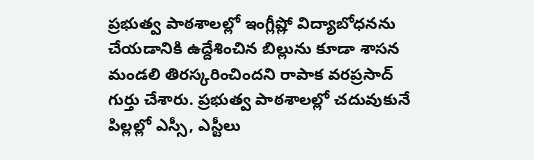ప్రభుత్వ పాఠశాలల్లో ఇంగ్లీష్లో విద్యాబోధనను చేయడానికి ఉద్దేశించిన బిల్లును కూడా శాసన మండలి తిరస్కరించిందని రాపాక వరప్రసాద్ గుర్తు చేశారు. ప్రభుత్వ పాఠశాలల్లో చదువుకునే పిల్లల్లో ఎస్సీ, ఎస్టీలు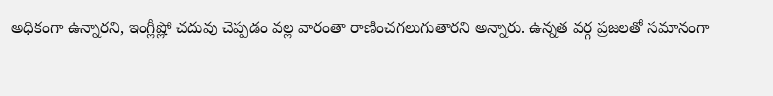అధికంగా ఉన్నారని, ఇంగ్లీష్లో చదువు చెప్పడం వల్ల వారంతా రాణించగలుగుతారని అన్నారు. ఉన్నత వర్గ ప్రజలతో సమానంగా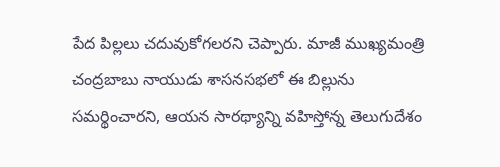పేద పిల్లలు చదువుకోగలరని చెప్పారు. మాజీ ముఖ్యమంత్రి చంద్రబాబు నాయుడు శాసనసభలో ఈ బిల్లును సమర్థించారని, ఆయన సారథ్యాన్ని వహిస్తోన్న తెలుగుదేశం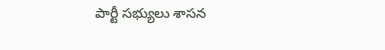పార్టీ సభ్యులు శాసన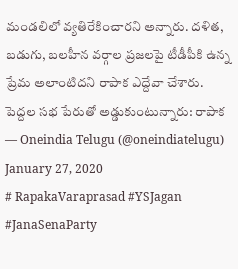మండలిలో వ్యతిరేకించారని అన్నారు. దళిత, బడుగు, బలహీన వర్గాల ప్రజలపై టీడీపీకి ఉన్న ప్రేమ అలాంటిదని రాపాక ఎద్దేవా చేశారు.
పెద్దల సభ పేరుతో అడ్డుకుంటున్నారు: రాపాక
— Oneindia Telugu (@oneindiatelugu) January 27, 2020
# RapakaVaraprasad #YSJagan #JanaSenaParty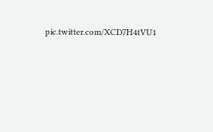pic.twitter.com/XCD7H4tVU1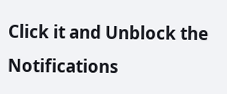Click it and Unblock the Notifications